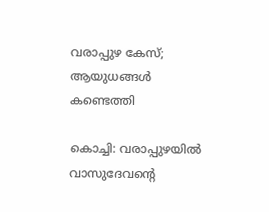വരാപ്പുഴ കേസ്; ആയുധങ്ങള്‍ കണ്ടെത്തി

കൊച്ചി: വരാപ്പുഴയില്‍ വാസുദേവന്‍റെ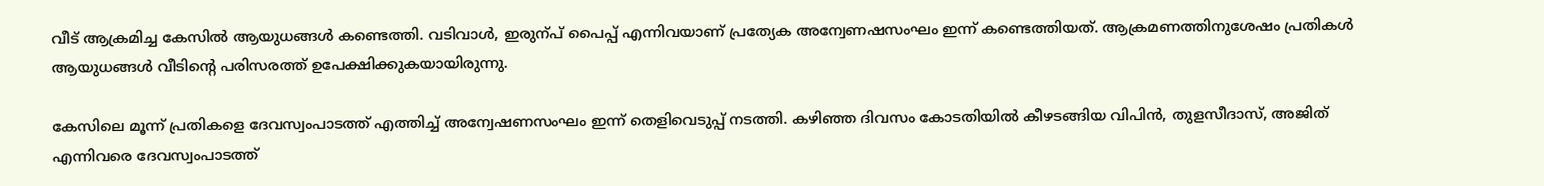വീട് ആക്രമിച്ച കേസില്‍ ആയുധങ്ങള്‍ കണ്ടെത്തി. വടിവാള്‍, ഇരുന്പ് പൈപ്പ് എന്നിവയാണ് പ്രത്യേക അന്വേണഷസംഘം ഇന്ന് കണ്ടെത്തിയത്. ആക്രമണത്തിനുശേഷം പ്രതികള്‍ ആയുധങ്ങള്‍ വീടിന്‍റെ പരിസരത്ത് ഉപേക്ഷിക്കുകയായിരുന്നു.

കേസിലെ മൂന്ന് പ്രതികളെ ദേവസ്വംപാടത്ത് എത്തിച്ച്‌ അന്വേഷണസംഘം ഇന്ന് തെളിവെടുപ്പ് നടത്തി. കഴിഞ്ഞ ദിവസം കോടതിയില്‍ കീഴടങ്ങിയ വിപിന്‍, തുളസീദാസ്, അജിത് എന്നിവരെ ദേവസ്വംപാടത്ത്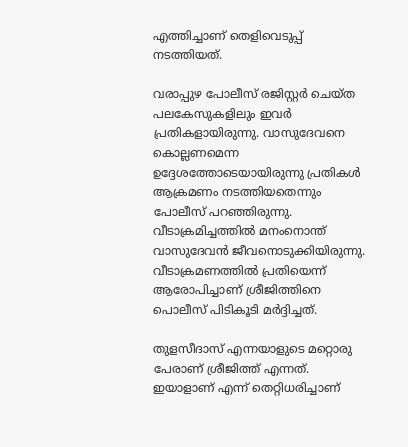എത്തിച്ചാണ് തെളിവെടുപ്പ് നടത്തിയത്.

വരാപ്പുഴ പോലീസ് രജിസ്റ്റര്‍ ചെയ്ത പലകേസുകളിലും ഇവര്‍ പ്രതികളായിരുന്നു. വാസുദേവനെ കൊല്ലണമെന്ന ഉദ്ദേശത്തോടെയായിരുന്നു പ്രതികള്‍ ആക്രമണം നടത്തിയതെന്നും പോലീസ് പറഞ്ഞിരുന്നു. വീടാക്രമിച്ചത്തില്‍ മനംനൊന്ത് വാസുദേവന്‍ ജീവനൊടുക്കിയിരുന്നു.  വീടാക്രമണത്തില്‍ പ്രതിയെന്ന് ആരോപിച്ചാണ് ശ്രീജിത്തിനെ പൊലീസ് പിടികൂടി മര്‍ദ്ദിച്ചത്.

തുളസീദാസ് എന്നയാളുടെ മറ്റൊരു പേരാണ് ശ്രീജിത്ത് എന്നത്. ഇയാളാണ് എന്ന് തെറ്റിധരിച്ചാണ്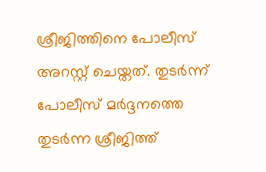ശ്രീജിത്തിനെ പോലീസ് അറസ്റ്റ് ചെയ്തത്. തുടര്‍ന്ന് പോലീസ് മര്‍ദ്ദനത്തെ തുടര്‍ന്ന ശ്രീജിത്ത്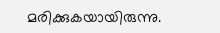മരിക്കുകയായിരുന്നു.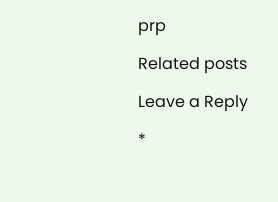prp

Related posts

Leave a Reply

*